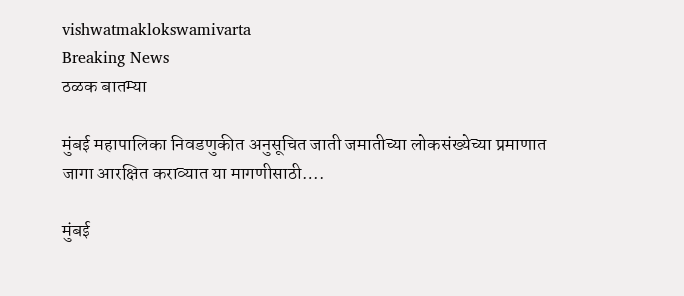vishwatmaklokswamivarta
Breaking News
ठळक बातम्या

मुंबई महापालिका निवडणुकीत अनुसूचित जाती जमातीच्या लोकसंख्येच्या प्रमाणात जागा आरक्षित कराव्यात या मागणीसाठी….

मुंबई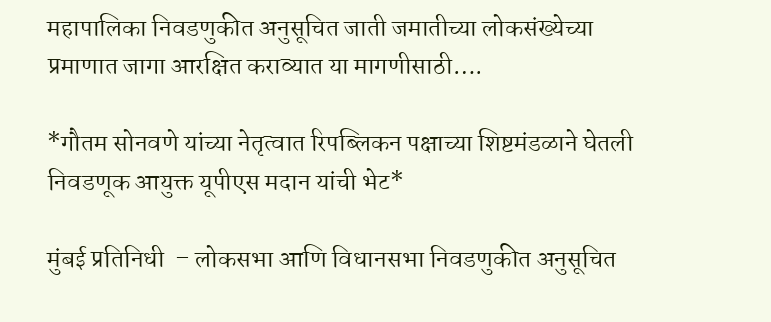महापालिका निवडणुकीत अनुसूचित जाती जमातीच्या लोकसंख्येच्या प्रमाणात जागा आरक्षित कराव्यात या मागणीसाठी….

*गौतम सोनवणे यांच्या नेतृत्वात रिपब्लिकन पक्षाच्या शिष्टमंडळाने घेतली निवडणूक आयुक्त यूपीएस मदान यांची भेट*

मुंबई प्रतिनिधी  – लोकसभा आणि विधानसभा निवडणुकीत अनुसूचित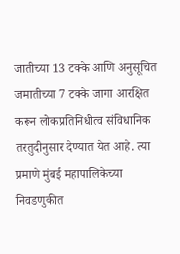जातीच्या 13 टक्के आणि अनुसूचित जमातीच्या 7 टक्के जागा आरक्षित करून लोकप्रतिनिधीत्व संविधानिक तरतुदीनुसार देण्यात येत आहे. त्या प्रमाणे मुंबई महापालिकेच्या निवडणुकीत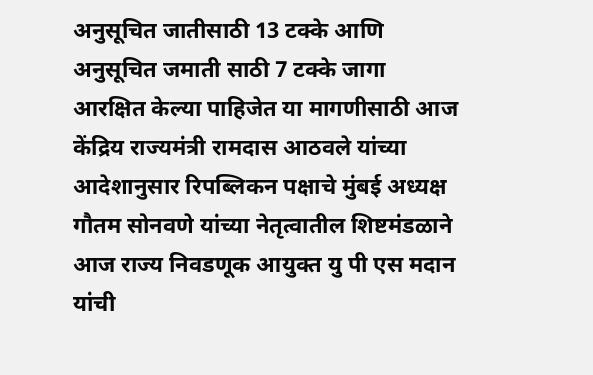अनुसूचित जातीसाठी 13 टक्के आणि अनुसूचित जमाती साठी 7 टक्के जागा आरक्षित केल्या पाहिजेत या मागणीसाठी आज केंद्रिय राज्यमंत्री रामदास आठवले यांच्या आदेशानुसार रिपब्लिकन पक्षाचे मुंबई अध्यक्ष गौतम सोनवणे यांच्या नेतृत्वातील शिष्टमंडळाने आज राज्य निवडणूक आयुक्त यु पी एस मदान यांची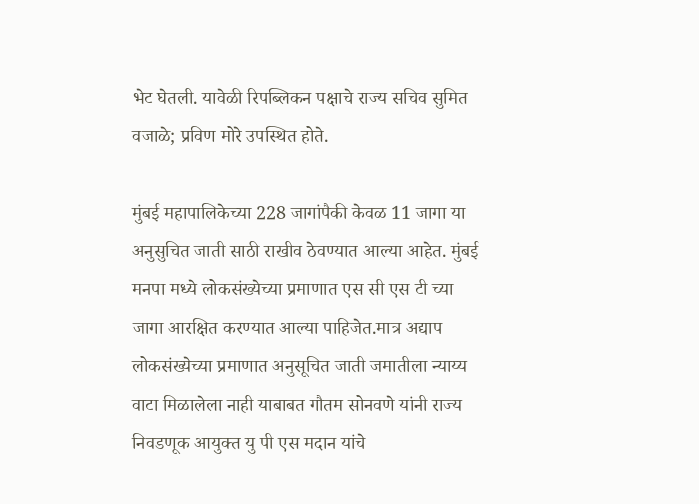भेट घेतली. यावेळी रिपब्लिकन पक्षाचे राज्य सचिव सुमित वजाळे; प्रविण मोरे उपस्थित होते.

मुंबई महापालिकेच्या 228 जागांपैकी केवळ 11 जागा या अनुसुचित जाती साठी राखीव ठेवण्यात आल्या आहेत. मुंबई मनपा मध्ये लोकसंख्येच्या प्रमाणात एस सी एस टी च्या जागा आरक्षित करण्यात आल्या पाहिजेत.मात्र अद्याप लोकसंख्येच्या प्रमाणात अनुसूचित जाती जमातीला न्याय्य वाटा मिळालेला नाही याबाबत गौतम सोनवणे यांनी राज्य निवडणूक आयुक्त यु पी एस मदान यांचे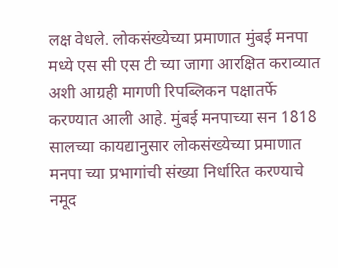लक्ष वेधले. लोकसंख्येच्या प्रमाणात मुंबई मनपा मध्ये एस सी एस टी च्या जागा आरक्षित कराव्यात अशी आग्रही मागणी रिपब्लिकन पक्षातर्फे करण्यात आली आहे. मुंबई मनपाच्या सन 1818 सालच्या कायद्यानुसार लोकसंख्येच्या प्रमाणात मनपा च्या प्रभागांची संख्या निर्धारित करण्याचे नमूद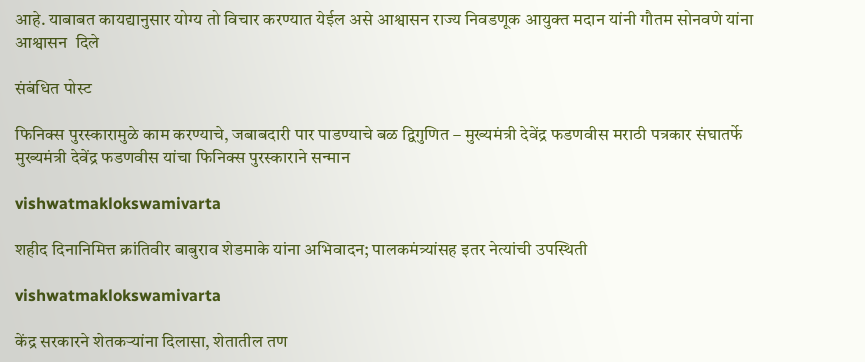आहे. याबाबत कायद्यानुसार योग्य तो विचार करण्यात येईल असे आश्वासन राज्य निवडणूक आयुक्त मदान यांनी गौतम सोनवणे यांना आश्वासन  दिले

संबंधित पोस्ट

फिनिक्स पुरस्कारामुळे काम करण्याचे, जबाबदारी पार पाडण्याचे बळ द्विगुणित – मुख्यमंत्री देवेंद्र फडणवीस मराठी पत्रकार संघातर्फे मुख्यमंत्री देवेंद्र फडणवीस यांचा फिनिक्स पुरस्काराने सन्मान

vishwatmaklokswamivarta

शहीद दिनानिमित्त क्रांतिवीर बाबुराव शेडमाके यांना अभिवादन; पालकमंत्र्यांसह इतर नेत्यांची उपस्थिती

vishwatmaklokswamivarta

केंद्र सरकारने शेतकऱ्यांना दिलासा, शेतातील तण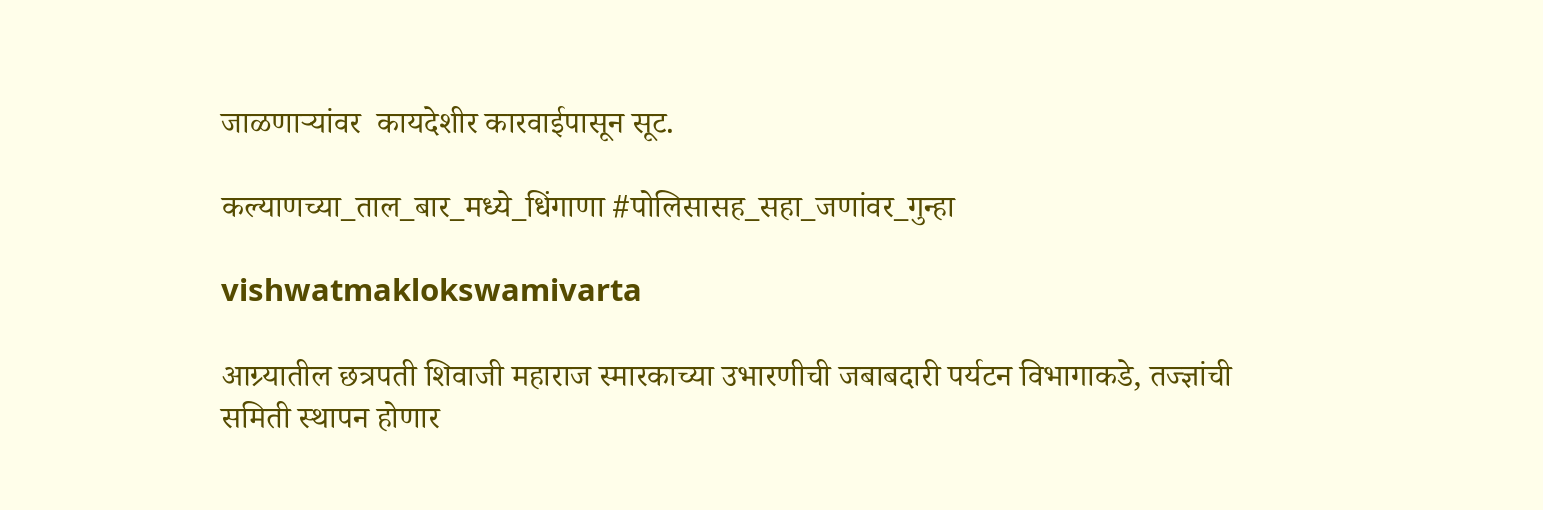जाळणाऱ्यांवर  कायदेशीर कारवाईपासून सूट.

कल्याणच्या_ताल_बार_मध्ये_धिंगाणा #पोलिसासह_सहा_जणांवर_गुन्हा

vishwatmaklokswamivarta

आग्र्यातील छत्रपती शिवाजी महाराज स्मारकाच्या उभारणीची जबाबदारी पर्यटन विभागाकडे, तज्ज्ञांची समिती स्थापन होणार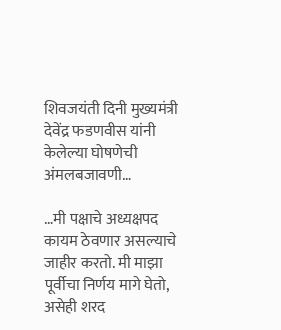शिवजयंती दिनी मुख्यमंत्री देवेंद्र फडणवीस यांनी केलेल्या घोषणेची अंमलबजावणी…

…मी पक्षाचे अध्यक्षपद कायम ठेवणार असल्याचे जाहीर करतो. मी माझा पूर्वीचा निर्णय मागे घेतो, असेही शरद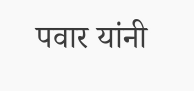पवार यांनी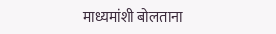माध्यमांशी बोलताना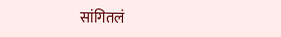सांगितलं